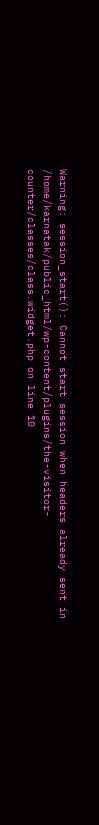Warning: session_start(): Cannot start session when headers already sent in /home/karnatak/public_html/wp-content/plugins/the-visitor-counter/classes/class.widget.php on line 10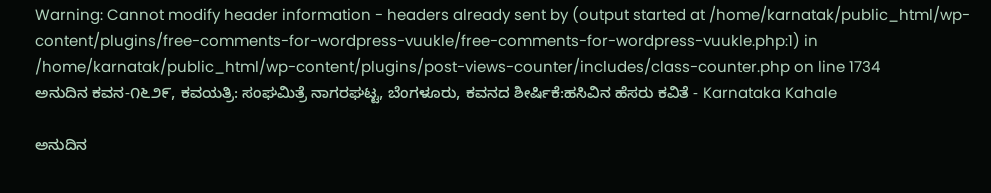Warning: Cannot modify header information - headers already sent by (output started at /home/karnatak/public_html/wp-content/plugins/free-comments-for-wordpress-vuukle/free-comments-for-wordpress-vuukle.php:1) in /home/karnatak/public_html/wp-content/plugins/post-views-counter/includes/class-counter.php on line 1734
ಅನುದಿನ‌ ಕವನ-೧೬೨೯, ಕವಯತ್ರಿ: ಸಂಘಮಿತ್ರೆ ನಾಗರಘಟ್ಟ, ಬೆಂಗಳೂರು, ಕವನದ ಶೀರ್ಷಿಕೆ:ಹಸಿವಿನ ಹೆಸರು ಕವಿತೆ - Karnataka Kahale

ಅನುದಿನ‌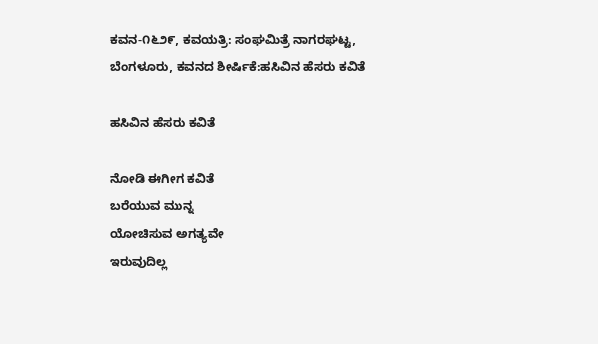ಕವನ-೧೬೨೯, ಕವಯತ್ರಿ: ಸಂಘಮಿತ್ರೆ ನಾಗರಘಟ್ಟ, ಬೆಂಗಳೂರು, ಕವನದ ಶೀರ್ಷಿಕೆ:ಹಸಿವಿನ ಹೆಸರು ಕವಿತೆ

ಹಸಿವಿನ ಹೆಸರು ಕವಿತೆ

ನೋಡಿ ಈಗೀಗ ಕವಿತೆ
ಬರೆಯುವ ಮುನ್ನ
ಯೋಚಿಸುವ ಅಗತ್ಯವೇ
ಇರುವುದಿಲ್ಲ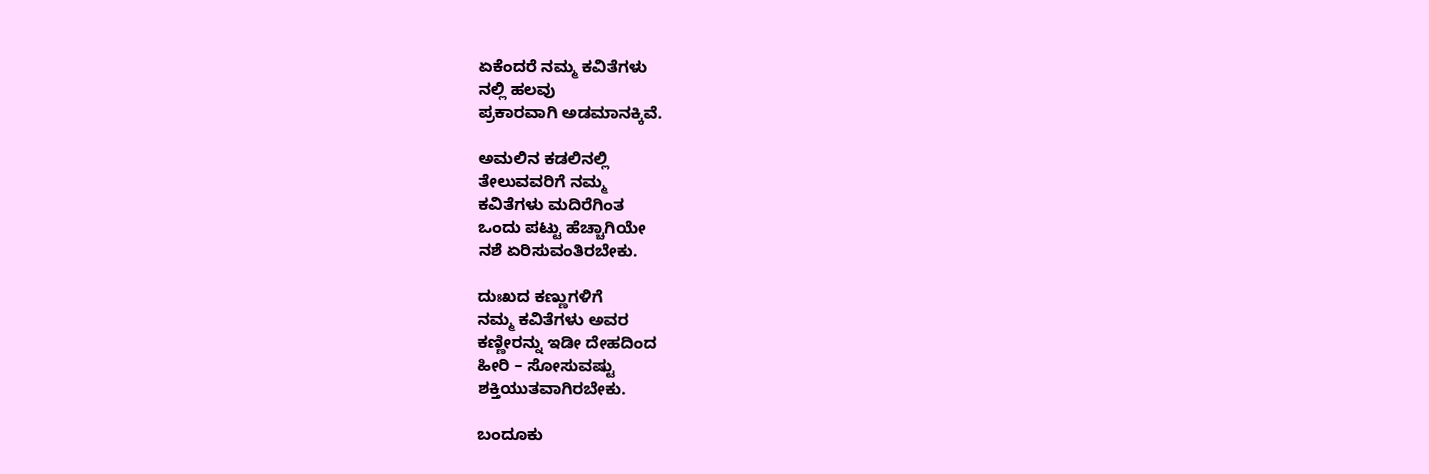ಏಕೆಂದರೆ ನಮ್ಮ ಕವಿತೆಗಳು
ನಲ್ಲಿ ಹಲವು
ಪ್ರಕಾರವಾಗಿ ಅಡಮಾನಕ್ಕಿವೆ.

ಅಮಲಿನ ಕಡಲಿನಲ್ಲಿ
ತೇಲುವವರಿಗೆ ನಮ್ಮ
ಕವಿತೆಗಳು ಮದಿರೆಗಿಂತ
ಒಂದು ಪಟ್ಟು ಹೆಚ್ಚಾಗಿಯೇ
ನಶೆ ಏರಿಸುವಂತಿರಬೇಕು.

ದುಃಖದ ಕಣ್ಣುಗಳಿಗೆ
ನಮ್ಮ ಕವಿತೆಗಳು ಅವರ
ಕಣ್ಣೀರನ್ನು ಇಡೀ ದೇಹದಿಂದ
ಹೀರಿ – ಸೋಸುವಷ್ಟು
ಶಕ್ತಿಯುತವಾಗಿರಬೇಕು.

ಬಂದೂಕು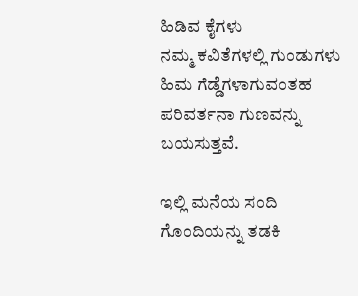ಹಿಡಿವ ಕೈಗಳು
ನಮ್ಮ ಕವಿತೆಗಳಲ್ಲಿ ಗುಂಡುಗಳು
ಹಿಮ ಗೆಡ್ಡೆಗಳಾಗುವಂತಹ
ಪರಿವರ್ತನಾ ಗುಣವನ್ನು
ಬಯಸುತ್ತವೆ.

ಇಲ್ಲಿ ಮನೆಯ ಸಂದಿ
ಗೊಂದಿಯನ್ನು ತಡಕಿ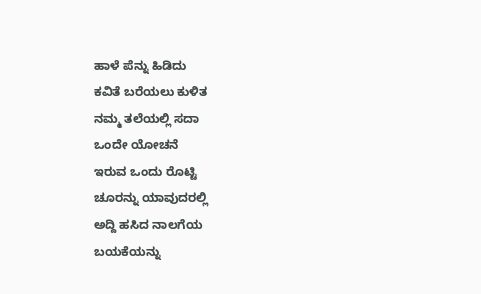ಹಾಳೆ ಪೆನ್ನು ಹಿಡಿದು
ಕವಿತೆ ಬರೆಯಲು ಕುಳಿತ
ನಮ್ಮ ತಲೆಯಲ್ಲಿ ಸದಾ
ಒಂದೇ ಯೋಚನೆ
ಇರುವ ಒಂದು ರೊಟ್ಟಿ
ಚೂರನ್ನು ಯಾವುದರಲ್ಲಿ
ಅದ್ದಿ ಹಸಿದ ನಾಲಗೆಯ
ಬಯಕೆಯನ್ನು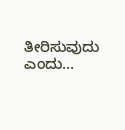ತೀರಿಸುವುದು
ಎಂದು…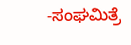-ಸಂಘಮಿತ್ರೆ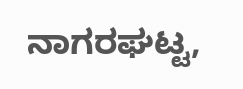ನಾಗರಘಟ್ಟ,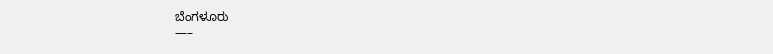ಬೆಂಗಳೂರು
—–